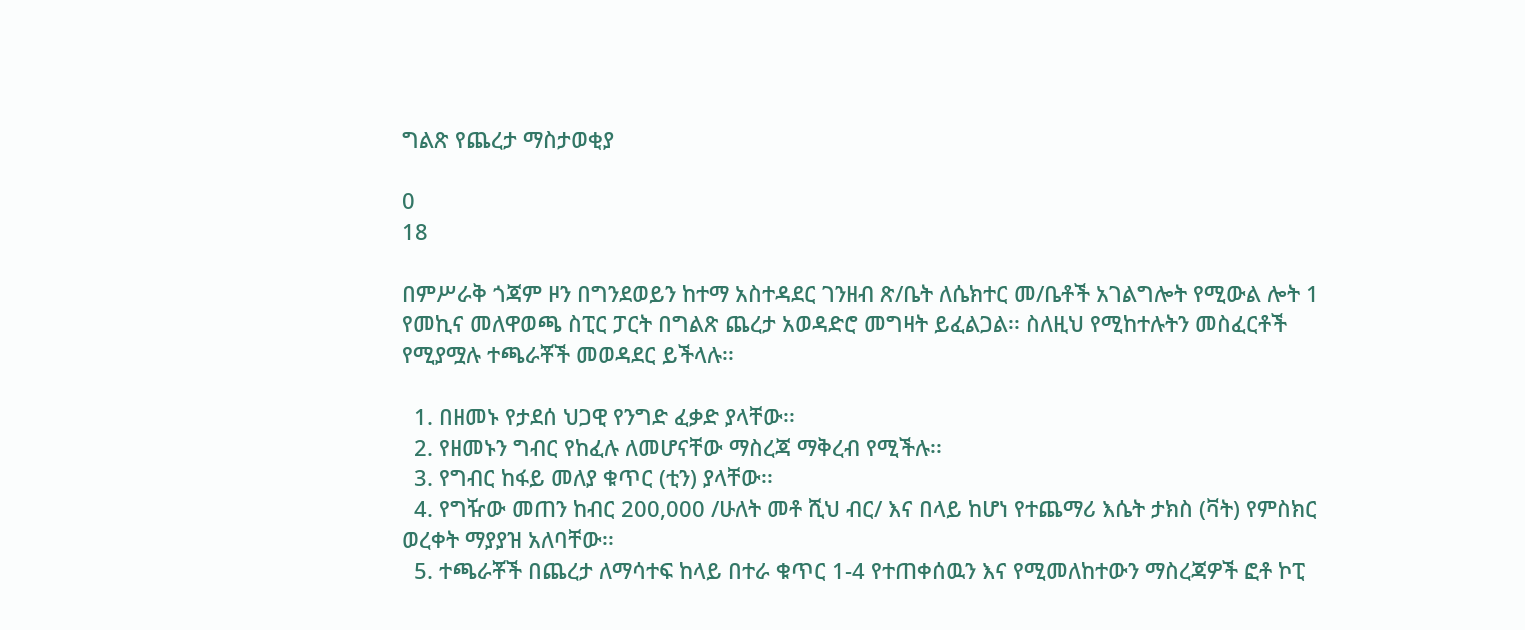ግልጽ የጨረታ ማስታወቂያ

0
18

በምሥራቅ ጎጃም ዞን በግንደወይን ከተማ አስተዳደር ገንዘብ ጽ/ቤት ለሴክተር መ/ቤቶች አገልግሎት የሚውል ሎት 1 የመኪና መለዋወጫ ስፒር ፓርት በግልጽ ጨረታ አወዳድሮ መግዛት ይፈልጋል፡፡ ስለዚህ የሚከተሉትን መስፈርቶች የሚያሟሉ ተጫራቾች መወዳደር ይችላሉ፡፡

  1. በዘመኑ የታደሰ ህጋዊ የንግድ ፈቃድ ያላቸው፡፡
  2. የዘመኑን ግብር የከፈሉ ለመሆናቸው ማስረጃ ማቅረብ የሚችሉ፡፡
  3. የግብር ከፋይ መለያ ቁጥር (ቲን) ያላቸው፡፡
  4. የግዥው መጠን ከብር 200,000 /ሁለት መቶ ሺህ ብር/ እና በላይ ከሆነ የተጨማሪ እሴት ታክስ (ቫት) የምስክር ወረቀት ማያያዝ አለባቸው፡፡
  5. ተጫራቾች በጨረታ ለማሳተፍ ከላይ በተራ ቁጥር 1-4 የተጠቀሰዉን እና የሚመለከተውን ማስረጃዎች ፎቶ ኮፒ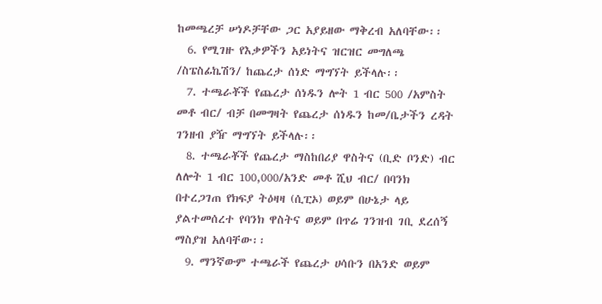ከመጫረቻ ሠነዶቻቸው ጋር አያይዘው ማቅረብ አለባቸው፡፡
  6. የሚገዙ የእቃዎችን አይነትና ዝርዝር መግለጫ /ስፔስፊኬሽን/ ከጨረታ ሰነድ ማግኘት ይችላሉ፡፡
  7. ተጫራቾች የጨረታ ሰነዱን ሎት 1 ብር 500 /አምስት መቶ ብር/ ብቻ በመግዛት የጨረታ ሰነዱን ከመ/ቤታችን ረዳት ገንዘብ ያዥ ማግኘት ይችላሉ፡፡
  8. ተጫራቾች የጨረታ ማስከበሪያ ዋስትና (ቢድ ቦንድ) ብር ለሎት 1 ብር 100,000/አንድ መቶ ሺህ ብር/ በባንክ በተረጋገጠ የክፍያ ትዕዛዛ (ሲፒኦ) ወይም በሁኔታ ላይ ያልተመሰረተ የባንክ ዋስትና ወይም በጥሬ ገንዝብ ገቢ ደረሰኝ ማስያዝ አለባቸው፡፡
  9. ማንኛውም ተጫራች የጨረታ ሀሳቡን በአንድ ወይም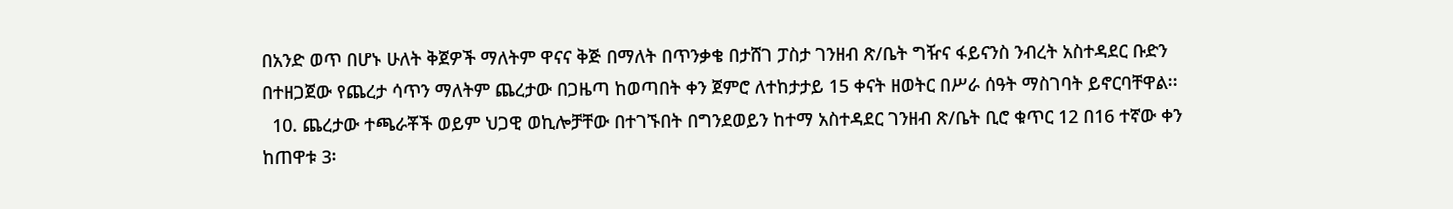በአንድ ወጥ በሆኑ ሁለት ቅጀዎች ማለትም ዋናና ቅጅ በማለት በጥንቃቄ በታሸገ ፓስታ ገንዘብ ጽ/ቤት ግዥና ፋይናንስ ንብረት አስተዳደር ቡድን በተዘጋጀው የጨረታ ሳጥን ማለትም ጨረታው በጋዜጣ ከወጣበት ቀን ጀምሮ ለተከታታይ 15 ቀናት ዘወትር በሥራ ሰዓት ማስገባት ይኖርባቸዋል፡፡
  10. ጨረታው ተጫራቾች ወይም ህጋዊ ወኪሎቻቸው በተገኙበት በግንደወይን ከተማ አስተዳደር ገንዘብ ጽ/ቤት ቢሮ ቁጥር 12 በ16 ተኛው ቀን ከጠዋቱ 3፡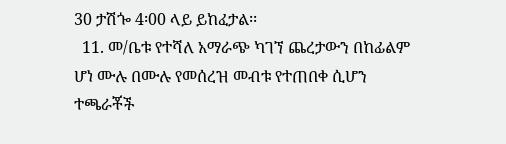30 ታሽጐ 4፡00 ላይ ይከፈታል፡፡
  11. መ/ቤቱ የተሻለ አማራጭ ካገኘ ጨረታውን በከፊልም ሆነ ሙሉ በሙሉ የመሰረዝ መብቱ የተጠበቀ ሲሆን ተጫራቾች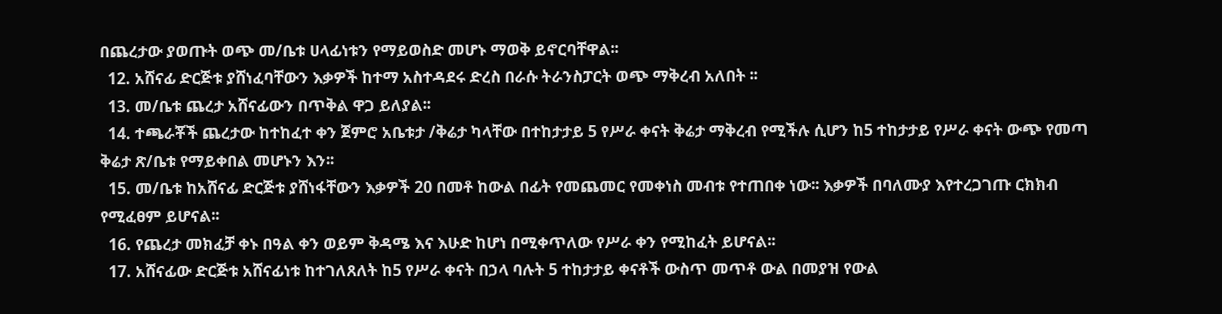በጨረታው ያወጡት ወጭ መ/ቤቱ ሀላፊነቱን የማይወስድ መሆኑ ማወቅ ይኖርባቸዋል፡፡
  12. አሸናፊ ድርጅቱ ያሸነፈባቸውን እቃዎች ከተማ አስተዳደሩ ድረስ በራሱ ትራንስፓርት ወጭ ማቅረብ አለበት ፡፡
  13. መ/ቤቱ ጨረታ አሸናፊውን በጥቅል ዋጋ ይለያል፡፡
  14. ተጫራቾች ጨረታው ከተከፈተ ቀን ጀምሮ አቤቱታ /ቅሬታ ካላቸው በተከታታይ 5 የሥራ ቀናት ቅሬታ ማቅረብ የሚችሉ ሲሆን ከ5 ተከታታይ የሥራ ቀናት ውጭ የመጣ ቅሬታ ጽ/ቤቱ የማይቀበል መሆኑን እን፡፡
  15. መ/ቤቱ ከአሸናፊ ድርጅቱ ያሸነፋቸውን እቃዎች 20 በመቶ ከውል በፊት የመጨመር የመቀነስ መብቱ የተጠበቀ ነው፡፡ እቃዎች በባለሙያ እየተረጋገጡ ርክክብ የሚፈፀም ይሆናል፡፡
  16. የጨረታ መክፈቻ ቀኑ በዓል ቀን ወይም ቅዳሜ እና እሁድ ከሆነ በሚቀጥለው የሥራ ቀን የሚከፈት ይሆናል፡፡
  17. አሸናፊው ድርጅቱ አሸናፊነቱ ከተገለጸለት ከ5 የሥራ ቀናት በኃላ ባሉት 5 ተከታታይ ቀናቶች ውስጥ መጥቶ ውል በመያዝ የውል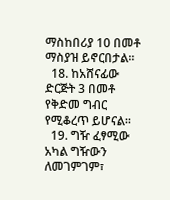ማስከበሪያ 10 በመቶ ማስያዝ ይኖርበታል፡፡
  18. ከአሸናፊው ድርጅት 3 በመቶ የቅድመ ግብር የሚቆረጥ ይሆናል፡፡
  19. ግዥ ፈፃሚው አካል ግዥውን ለመገምገም፣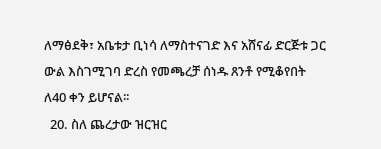ለማፅደቅ፣ አቤቱታ ቢነሳ ለማስተናገድ እና አሸናፊ ድርጅቱ ጋር ውል እስገሚገባ ድረስ የመጫረቻ ሰነዱ ጸንቶ የሚቆየበት ለ40 ቀን ይሆናል፡፡
  20. ስለ ጨረታው ዝርዝር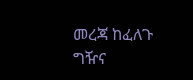መረጃ ከፈለጉ ግዥና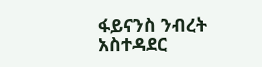ፋይናንስ ንብረት አስተዳደር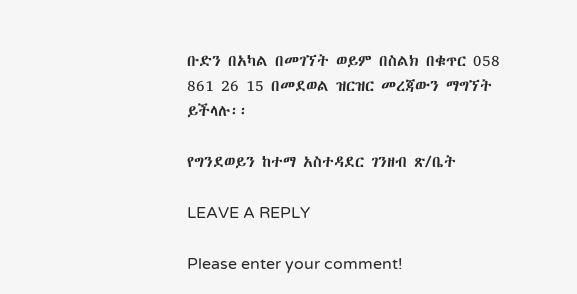ቡድን በአካል በመገኘት ወይም በስልክ በቁጥር 058 861 26 15 በመደወል ዝርዝር መረጃውን ማግኘት ይችላሉ፡፡

የግንደወይን ከተማ አስተዳደር ገንዘብ ጽ/ቤት

LEAVE A REPLY

Please enter your comment!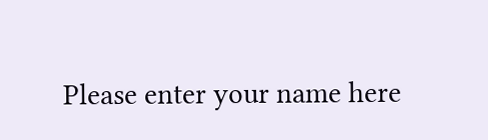Please enter your name here